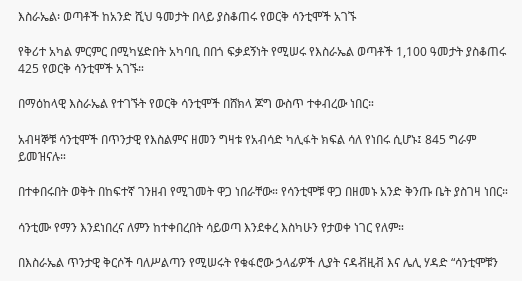እስራኤል፡ ወጣቶች ከአንድ ሺህ ዓመታት በላይ ያስቆጠሩ የወርቅ ሳንቲሞች አገኙ

የቅሪተ አካል ምርምር በሚካሄድበት አካባቢ በበጎ ፍቃደኝነት የሚሠሩ የእስራኤል ወጣቶች 1,100 ዓመታት ያስቆጠሩ 425 የወርቅ ሳንቲሞች አገኙ።

በማዕከላዊ እስራኤል የተገኙት የወርቅ ሳንቲሞች በሸክላ ጆግ ውስጥ ተቀብረው ነበር።

አብዛኞቹ ሳንቲሞች በጥንታዊ የእስልምና ዘመን ግዛቱ የአብሳድ ካሊፋት ክፍል ሳለ የነበሩ ሲሆኑ፤ 845 ግራም ይመዝናሉ።

በተቀበሩበት ወቅት በከፍተኛ ገንዘብ የሚገመት ዋጋ ነበራቸው። የሳንቲሞቹ ዋጋ በዘመኑ አንድ ቅንጡ ቤት ያስገዛ ነበር።

ሳንቲሙ የማን እንደነበረና ለምን ከተቀበረበት ሳይወጣ እንደቀረ እስካሁን የታወቀ ነገር የለም።

በእስራኤል ጥንታዊ ቅርሶች ባለሥልጣን የሚሠሩት የቁፋሮው ኃላፊዎች ሊያት ናዳቭዚቭ እና ሌሊ ሃዳድ “ሳንቲሞቹን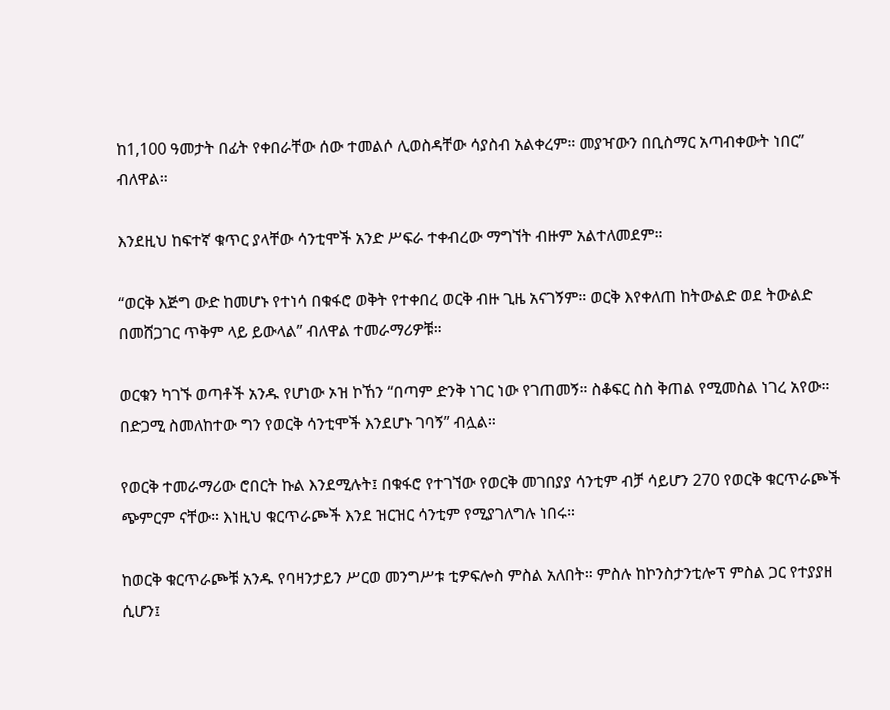ከ1,100 ዓመታት በፊት የቀበራቸው ሰው ተመልሶ ሊወስዳቸው ሳያስብ አልቀረም። መያዣውን በቢስማር አጣብቀውት ነበር” ብለዋል።

እንደዚህ ከፍተኛ ቁጥር ያላቸው ሳንቲሞች አንድ ሥፍራ ተቀብረው ማግኘት ብዙም አልተለመደም።

“ወርቅ እጅግ ውድ ከመሆኑ የተነሳ በቁፋሮ ወቅት የተቀበረ ወርቅ ብዙ ጊዜ አናገኝም። ወርቅ እየቀለጠ ከትውልድ ወደ ትውልድ በመሸጋገር ጥቅም ላይ ይውላል” ብለዋል ተመራማሪዎቹ።

ወርቁን ካገኙ ወጣቶች አንዱ የሆነው ኦዝ ኮኸን “በጣም ድንቅ ነገር ነው የገጠመኝ። ስቆፍር ስስ ቅጠል የሚመስል ነገረ አየው። በድጋሚ ስመለከተው ግን የወርቅ ሳንቲሞች እንደሆኑ ገባኝ” ብሏል።

የወርቅ ተመራማሪው ሮበርት ኩል እንደሚሉት፤ በቁፋሮ የተገኘው የወርቅ መገበያያ ሳንቲም ብቻ ሳይሆን 270 የወርቅ ቁርጥራጮች ጭምርም ናቸው። እነዚህ ቁርጥራጮች እንደ ዝርዝር ሳንቲም የሚያገለግሉ ነበሩ።

ከወርቅ ቁርጥራጮቹ አንዱ የባዛንታይን ሥርወ መንግሥቱ ቲዎፍሎስ ምስል አለበት። ምስሉ ከኮንስታንቲሎፕ ምስል ጋር የተያያዘ ሲሆን፤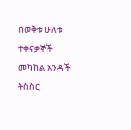በወቅቱ ሁለቱ ተቀናቃኞች መካከል አንዳች ትስስር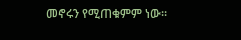መኖሩን የሚጠቁምም ነው።